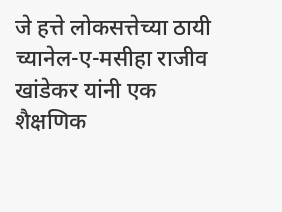जे हत्ते लोकसत्तेच्या ठायी च्यानेल-ए-मसीहा राजीव खांडेकर यांनी एक शैक्षणिक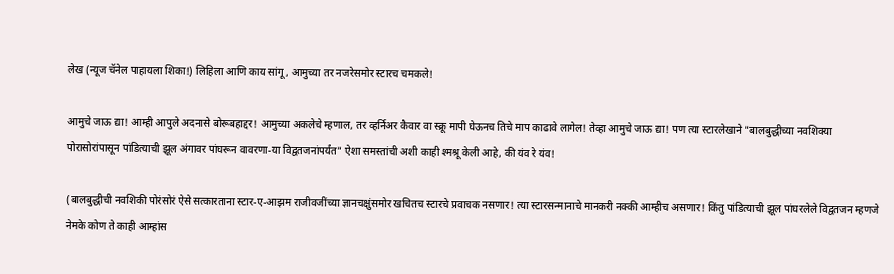लेख (न्यूज चॅनेल पाहायला शिका!) लिहिला आणि काय सांगू, आमुच्या तर नजरेसमोर स्टारच चमकले!

आमुचे जाऊ द्या! आम्ही आपुले अदनासे बोरूबहाद्दर! आमुच्या अकलेचे म्हणाल, तर व्हर्निअर कैवार वा स्क्रू मापी घेऊनच तिचे माप काढावे लागेल! तेव्हा आमुचे जाऊ द्या! पण त्या स्टारलेखाने "बालबुद्धीच्या नवशिक्या पोरासोरांपासून पांडित्याची झूल अंगावर पांघरून वावरणा-या विद्वतजनांपर्यंत" ऐशा समस्तांची अशी काही श्मश्रू केली आहे, की यंव रे यंव!

(बालबुद्धीची नवशिकी पोरंसोरं ऐसे सत्कारताना स्टार-ए-आझम राजीवजींच्या ज्ञानचक्षुंसमोर खचितच स्टारचे प्रवाचक नसणार! त्या स्टारसन्मानाचे मानकरी नक्की आम्हीच असणार! किंतु पांडित्याची झूल पांघरलेले विद्वतजन म्हणजे नेमके कोण ते काही आम्हांस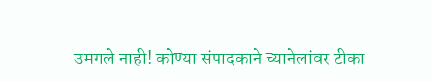उमगले नाही! कोण्या संपादकाने च्यानेलांवर टीका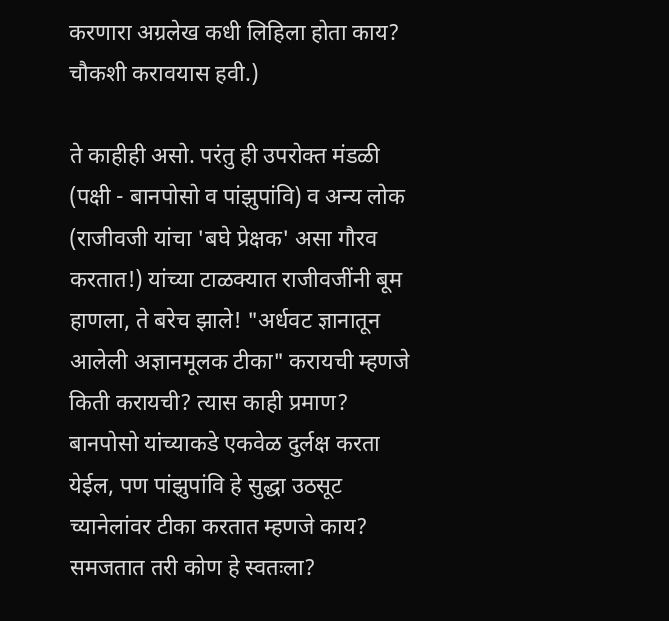करणारा अग्रलेख कधी लिहिला होता काय? चौकशी करावयास हवी.)

ते काहीही असो. परंतु ही उपरोक्त मंडळी (पक्षी - बानपोसो व पांझुपांवि) व अन्य लोक (राजीवजी यांचा 'बघे प्रेक्षक' असा गौरव करतात!) यांच्या टाळक्यात राजीवजींनी बूम हाणला, ते बरेच झाले! "अर्धवट ज्ञानातून आलेली अज्ञानमूलक टीका" करायची म्हणजे किती करायची? त्यास काही प्रमाण? बानपोसो यांच्याकडे एकवेळ दुर्लक्ष करता येईल, पण पांझुपांवि हे सुद्धा उठसूट च्यानेलांवर टीका करतात म्हणजे काय? समजतात तरी कोण हे स्वतःला?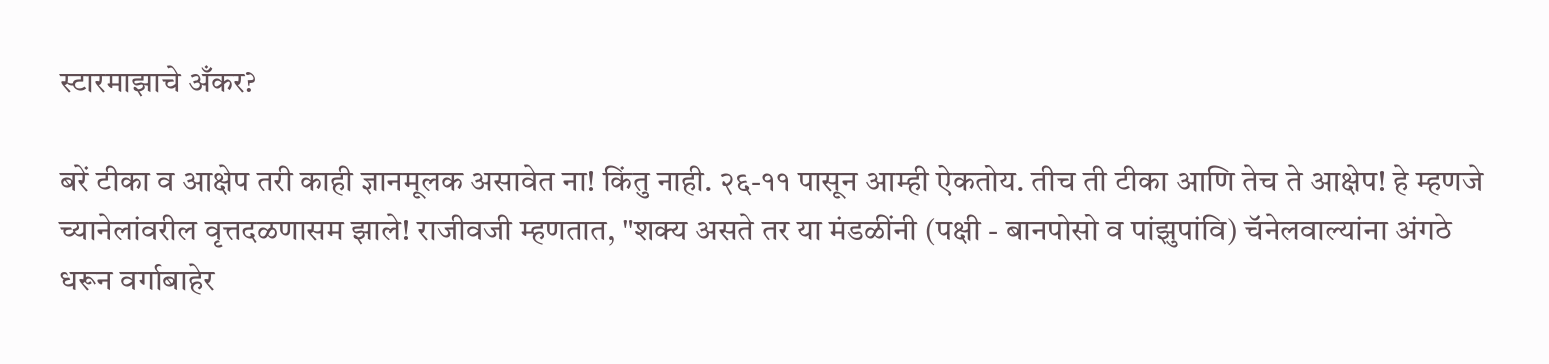स्टारमाझाचे अँकर?

बरें टीका व आक्षेप तरी काही ज्ञानमूलक असावेत ना! किंतु नाही. २६-११ पासून आम्ही ऐकतोय. तीच ती टीका आणि तेच ते आक्षेप! हे म्हणजे च्यानेलांवरील वृत्तदळणासम झाले! राजीवजी म्हणतात, "शक्य असते तर या मंडळींनी (पक्षी - बानपोसो व पांझुपांवि) चॅनेलवाल्यांना अंगठे धरून वर्गाबाहेर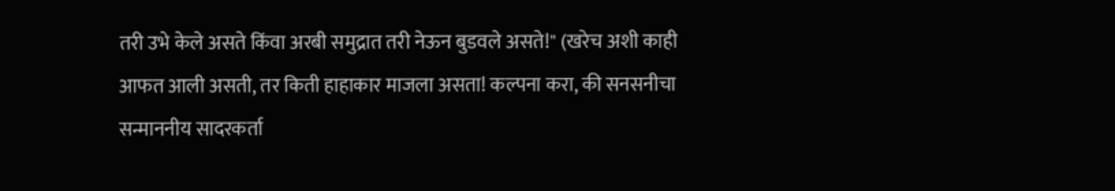तरी उभे केले असते किंवा अरबी समुद्रात तरी नेऊन बुडवले असते!" (खरेच अशी काही आफत आली असती, तर किती हाहाकार माजला असता! कल्पना करा, की सनसनीचा सन्माननीय सादरकर्ता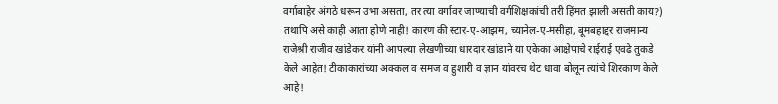वर्गाबाहेर अंगठे धरून उभा असता, तर त्या वर्गावर जाण्याची वर्गशिक्षकांची तरी हिंमत झाली असती काय?) तथापि असे काही आता होणे नाही! कारण की स्टार-ए-आझम, च्यानेल-ए-मसीहा, बूमबहाद्दर राजमान्य राजेश्री राजीव खांडेकर यांनी आपल्या लेखणीच्या धारदार खांडाने या एकेका आक्षेपाचे राईराई एवढे तुकडे केले आहेत! टीकाकारांच्या अक्कल व समज व हुशारी व ज्ञान यांवरच थेट धावा बोलून त्यांचे शिरकाण केले आहे!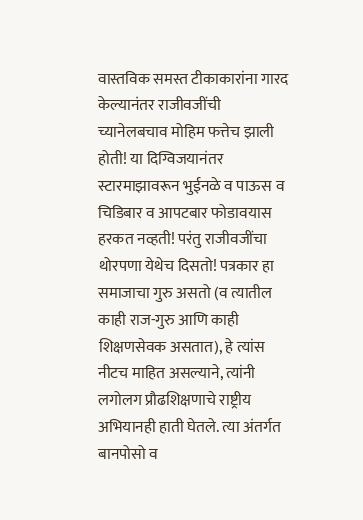वास्तविक समस्त टीकाकारांना गारद केल्यानंतर राजीवजींची च्यानेलबचाव मोहिम फत्तेच झाली होती! या दिग्विजयानंतर स्टारमाझावरून भुईनळे व पाऊस व चिडिबार व आपटबार फोडावयास हरकत नव्हती! परंतु राजीवजींचा थोरपणा येथेच दिसतो! पत्रकार हा समाजाचा गुरु असतो (व त्यातील काही राज-गुरु आणि काही शिक्षणसेवक असतात), हे त्यांस नीटच माहित असल्याने, त्यांनी लगोलग प्रौढशिक्षणाचे राष्ट्रीय अभियानही हाती घेतले. त्या अंतर्गत बानपोसो व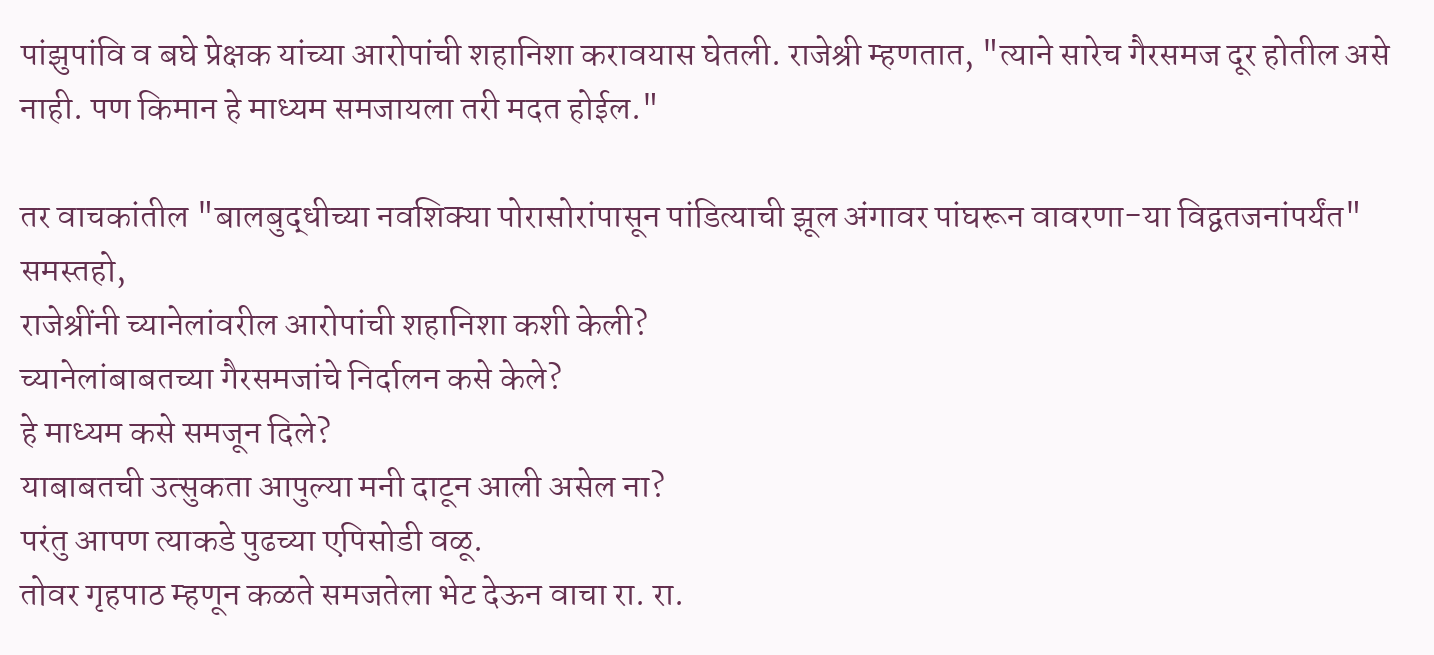पांझुपांवि व बघे प्रेक्षक यांच्या आरोपांची शहानिशा करावयास घेतली. राजेश्री म्हणतात, "त्याने सारेच गैरसमज दूर होतील असे नाही. पण किमान हे माध्यम समजायला तरी मदत होईल."

तर वाचकांतील "बालबुद्धीच्या नवशिक्या पोरासोरांपासून पांडित्याची झूल अंगावर पांघरून वावरणा-या विद्वतजनांपर्यंत" समस्तहो,
राजेश्रींनी च्यानेलांवरील आरोपांची शहानिशा कशी केली?
च्यानेलांबाबतच्या गैरसमजांचे निर्दालन कसे केले?
हे माध्यम कसे समजून दिले?
याबाबतची उत्सुकता आपुल्या मनी दाटून आली असेल ना?
परंतु आपण त्याकडे पुढच्या एपिसोडी वळू.
तोवर गृहपाठ म्हणून कळते समजतेला भेट देऊन वाचा रा. रा.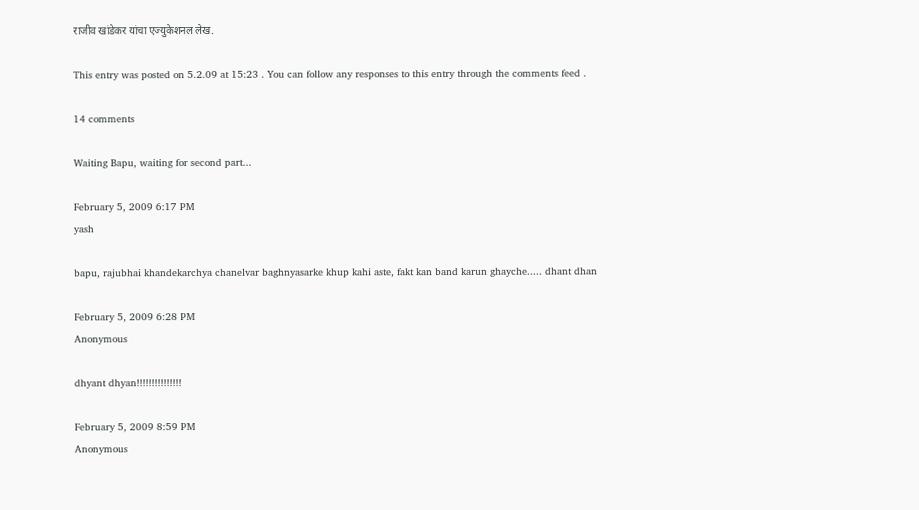राजीव खांडेकर यांचा एज्युकेशनल लेख.

This entry was posted on 5.2.09 at 15:23 . You can follow any responses to this entry through the comments feed .

14 comments

Waiting Bapu, waiting for second part...

February 5, 2009 6:17 PM
yash

bapu, rajubhai khandekarchya chanelvar baghnyasarke khup kahi aste, fakt kan band karun ghayche..... dhant dhan

February 5, 2009 6:28 PM
Anonymous

dhyant dhyan!!!!!!!!!!!!!!!

February 5, 2009 8:59 PM
Anonymous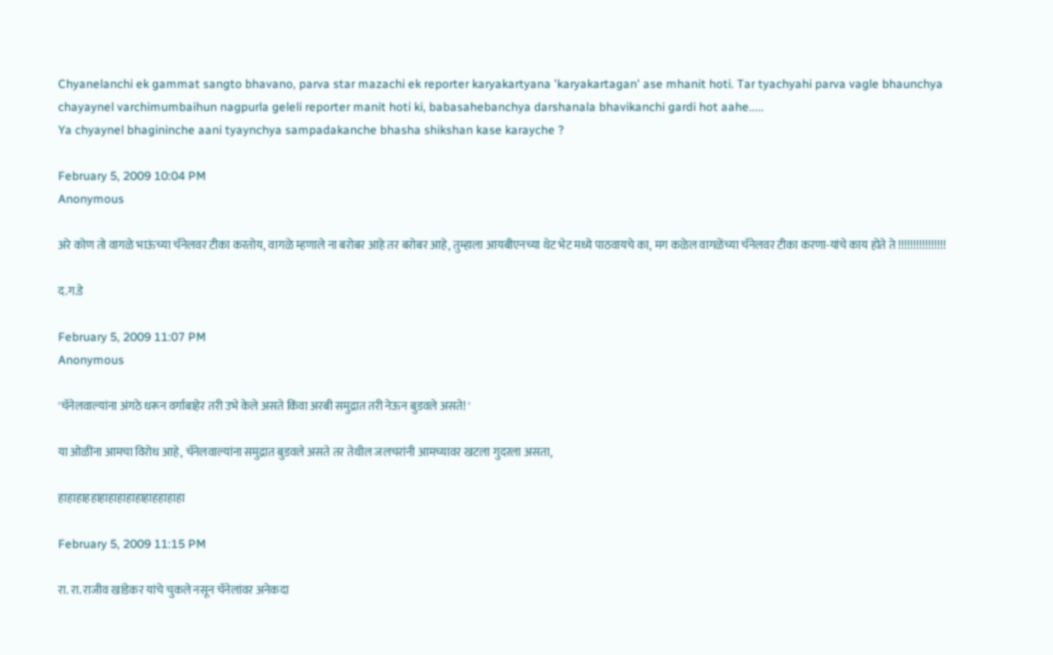Chyanelanchi ek gammat sangto bhavano, parva star mazachi ek reporter karyakartyana 'karyakartagan' ase mhanit hoti. Tar tyachyahi parva vagle bhaunchya chayaynel varchimumbaihun nagpurla geleli reporter manit hoti ki, babasahebanchya darshanala bhavikanchi gardi hot aahe.....
Ya chyaynel bhagininche aani tyaynchya sampadakanche bhasha shikshan kase karayche ?

February 5, 2009 10:04 PM
Anonymous

अरे कोण तो वागळे भाऊंच्या चॅनेलवर टीका करतोय, वागळे म्हणाले ना बरोबर आहे तर बरोबर आहे, तुम्हाला आयबीएनच्या थेट भेट मध्ये पाठवायचे का, मग कळेल वागळेंच्या चॅनेलवर टीका करणा-यांचे काय होते ते !!!!!!!!!!!!!!!!

द.ग.डे

February 5, 2009 11:07 PM
Anonymous

'चॅनेलवाल्यांना अंगठे धरून वर्गाबाहेर तरी उभे केले असते किंवा अरबी समुद्रात तरी नेऊन बुडवले असते! '

या ओळींना आमचा विरोध आहे, चॅनेलवाल्यांना समुद्रात बुडवले असते तर तेथील जलचरांनी आमच्यावर खटला गुदरला असता,

हाहाहाहहाहाहाहाहाहाहाहहाहाहा

February 5, 2009 11:15 PM

रा. रा. राजीव खांडेकर यांचे चुकले नसून चॅनेलांवर अनेकदा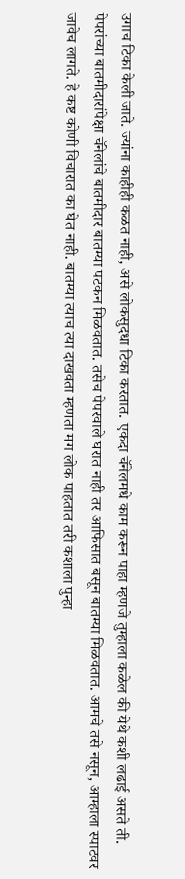उगाच टिका केली जाते. ज्यांना काहीही कळत नाही, असे लोकसुदधा टिका करतात. एकदा चॅनेलमधे काम करून पाहा म्हणजे तुम्हाला कळेल की येथे कशी लढाई असते ती. पेपरांच्या बातमीदारांपेक्षा चॅनेलांचे बातमीदार बातम्या पटकन मिळवतात. तसेच पेपरवाले घरात नाही तर आफिसात बसून बातम्या मिळवतात. आमचे तसे नसून, आम्हाला स्पाटवर जावेच लागते. हे कष्ट कोणी विचारात का घेत नाही. बातम्या त्याच त्या दाखवता म्हणता मग लोक पाहतात तरी कशाला पुन्हा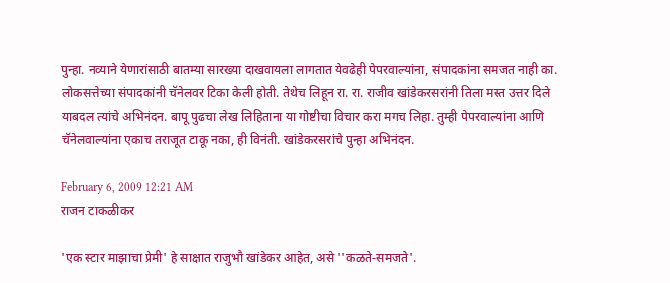पुन्हा. नव्याने येणारांसाठी बातम्या सारख्या दाखवायला लागतात येवढेही पेपरवाल्यांना, संपादकांना समजत नाही का. लोकसत्तेच्या संपादकांनी चॅनेलवर टिका केली होती. तेथेच लिहून रा. रा. राजीव खांडेकरसरांनी तिला मस्त उत्तर दिले याबदल त्यांचे अभिनंदन. बापू पुढचा लेख लिहिताना या गोष्टीचा विचार करा मगच लिहा. तुम्ही पेपरवाल्यांना आणि चॅनेलवाल्यांना एकाच तराजूत टाकू नका, ही विनंती. खांडेकरसरांचे पुन्हा अभिनंदन.

February 6, 2009 12:21 AM
राजन टाकळीकर

'एक स्टार माझाचा प्रेमी' हे साक्षात राजुभौ खांडेकर आहेत, असे ''कळते-समजते'.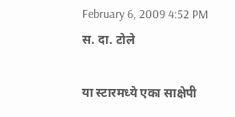February 6, 2009 4:52 PM
स. दा. टोले

या स्टारमध्ये एका साक्षेपी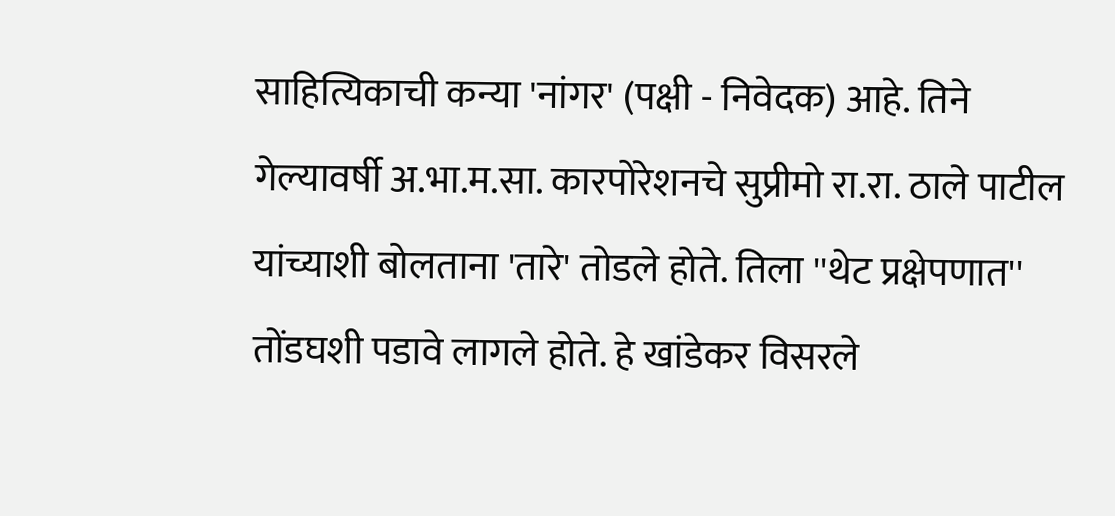साहित्यिकाची कन्या 'नांगर' (पक्षी - निवेदक) आहे. तिने गेल्यावर्षी अ.भा.म.सा. कारपोरेशनचे सुप्रीमो रा.रा. ठाले पाटील यांच्याशी बोलताना 'तारे' तोडले होते. तिला ''थेट प्रक्षेपणात'' तोंडघशी पडावे लागले होते. हे खांडेकर विसरले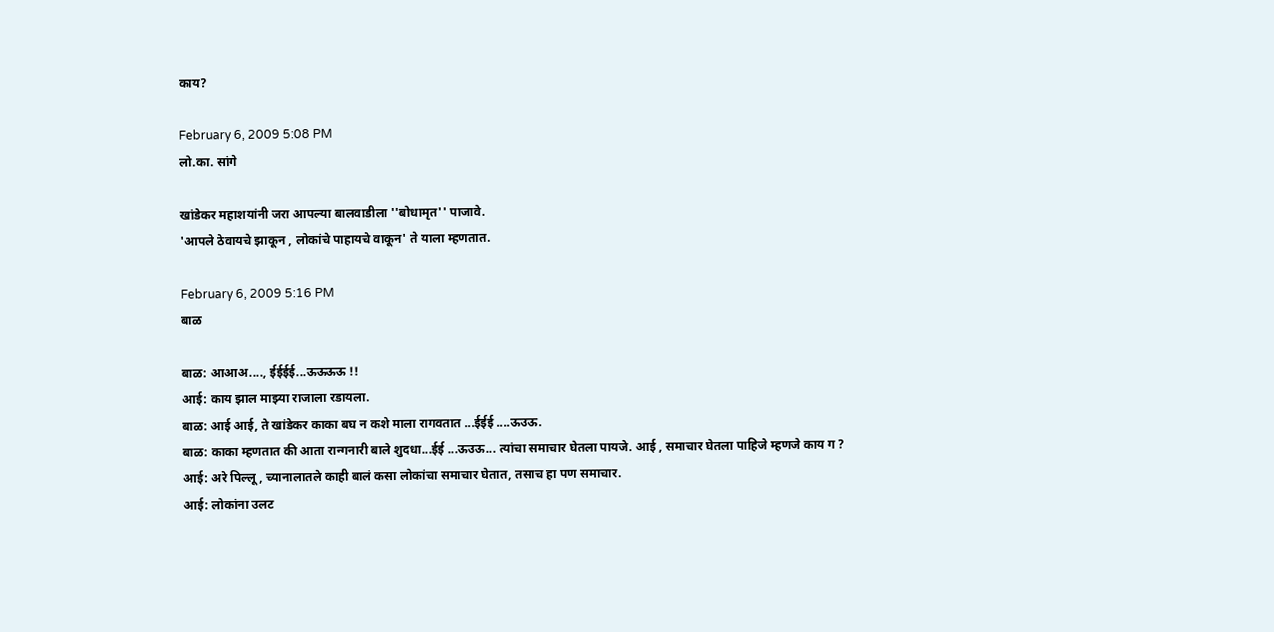काय?

February 6, 2009 5:08 PM
लो.का. सांगे

खांडेकर महाशयांनी जरा आपल्या बालवाडीला ''बोधामृत'' पाजावे.
'आपले ठेवायचे झाकून , लोकांचे पाहायचे वाकून' ते याला म्हणतात.

February 6, 2009 5:16 PM
बाळ

बाळ: आआअ...., ईईईई...ऊऊऊऊ !!
आई: काय झाल माझ्या राजाला रडायला.
बाळ: आई आई, ते खांडेकर काका बघ न कशे माला रागवतात ...ईईई ....ऊउऊ.
बाळ: काका म्हणतात की आता रान्गनारी बाले शुदधा...ईई ...ऊउऊ... त्यांचा समाचार घेतला पायजे. आई , समाचार घेतला पाहिजे म्हणजे काय ग ?
आई: अरे पिल्लू, च्यानालातले काही बालं कसा लोकांचा समाचार घेतात, तसाच हा पण समाचार.
आई: लोकांना उलट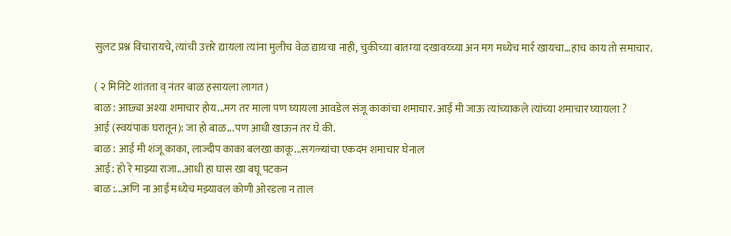सुलट प्रश्न विचारायचे, त्यांची उत्तरे द्यायला त्यांना मुलीच वेळ द्यायचा नाही, चुकीच्या बातम्या दखावय्च्या अन मग मध्येच मार्र खायचा...हाच काय तो समाचार.

( २ मिनिटे शांतता व् नंतर बाळ हसायला लागत)
बाळ: आछ्या अश्या शमाचार होय...मग तर माला पण घ्यायला आवडेल संजू काकांचा शमाचार. आई मी जाऊ त्यांच्याकले त्यांच्या शमाचार घ्यायला ?
आई (स्वयंपाक घरातून): जा हो बाळ...पण आधी खाऊन तर घे की.
बाळ: आई मी शंजू काका, लाज्दीप काका बलखा काकू...सगळ्यांचा एकदम शमाचार घेनाल
आई: हो रे माझ्या राजा...आधी हा घास खा बघू पटकन
बाळ:...अणि ना आई मध्येच मझ्यावल कोणी ओरडला न ताल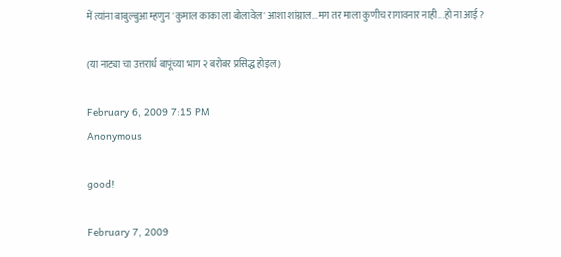में त्यांना बाबुल्बुआ म्हणुन 'कुमाल काका ला बोलावेल' आशा शांग्नाल...मग तर माला कुणीच रागावनार नाही...हो ना आई ?

(या नाट्या चा उत्तरार्ध बापूंच्या भाग २ बरोबर प्रसिद्ध होइल)

February 6, 2009 7:15 PM
Anonymous

good!

February 7, 2009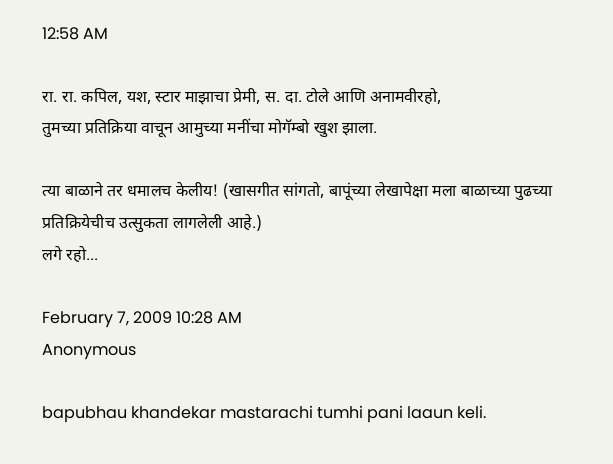12:58 AM

रा. रा. कपिल, यश, स्टार माझाचा प्रेमी, स. दा. टोले आणि अनामवीरहो,
तुमच्या प्रतिक्रिया वाचून आमुच्या मनींचा मोगॅम्बो खुश झाला.

त्या बाळाने तर धमालच केलीय! (खासगीत सांगतो, बापूंच्या लेखापेक्षा मला बाळाच्या पुढच्या प्रतिक्रियेचीच उत्सुकता लागलेली आहे.)
लगे रहो...

February 7, 2009 10:28 AM
Anonymous

bapubhau khandekar mastarachi tumhi pani laaun keli.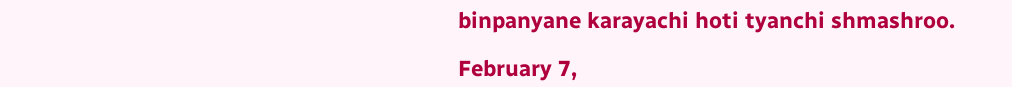binpanyane karayachi hoti tyanchi shmashroo.

February 7,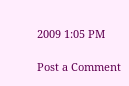2009 1:05 PM

Post a Comment